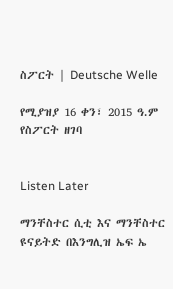ስፖርት | Deutsche Welle

የሚያዝያ 16 ቀን፣ 2015 ዓ.ም የስፖርት ዘገባ


Listen Later

ማንቸስተር ሲቲ እና ማንቸስተር ዩናይትድ በእንግሊዝ ኤፍ ኤ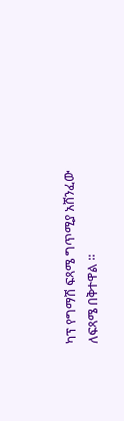ካፕ የግማሽ ፍጻሜ ግጥሚያ አሸንፈው ለፍጻሜ በቅተዋል ።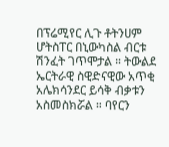በፕሬሚየር ሊጉ ቶትንሀም ሆትስፐር በኒውካስል ብርቱ ሽንፈት ገጥሞታል ። ትውልደ ኤርትራዊ ስዊድናዊው አጥቂ አሌክሳንደር ይሳቅ ብቃቱን አስመስክሯል ። ባየርን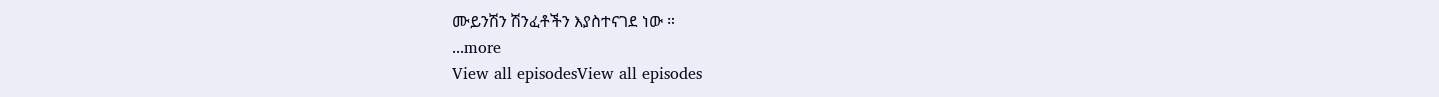ሙይንሽን ሽንፈቶችን እያስተናገደ ነው ።
...more
View all episodesView all episodes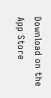Download on the App Store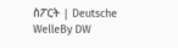ስፖርት | Deutsche WelleBy DW